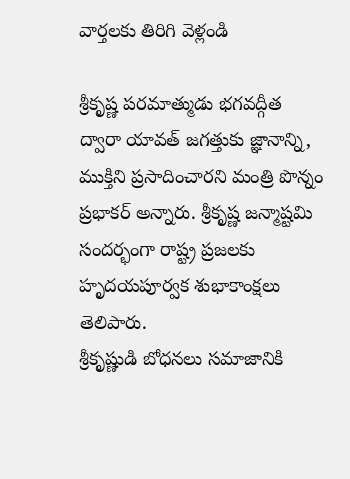వార్తలకు తిరిగి వెళ్లండి

శ్రీకృష్ణ పరమాత్ముడు భగవద్గీత ద్వారా యావత్ జగత్తుకు జ్ఞానాన్ని, ముక్తిని ప్రసాదించారని మంత్రి పొన్నం ప్రభాకర్ అన్నారు. శ్రీకృష్ణ జన్మాష్టమి సందర్భంగా రాష్ట్ర ప్రజలకు హృదయపూర్వక శుభాకాంక్షలు తెలిపారు.
శ్రీకృష్ణుడి బోధనలు సమాజానికి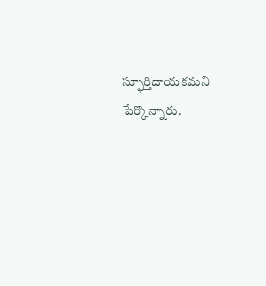స్ఫూర్తిదాయకమని పేర్కొన్నారు.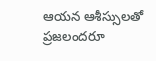ఆయన ఆశీస్సులతో ప్రజలందరూ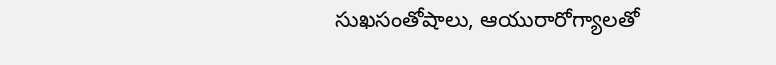సుఖసంతోషాలు, ఆయురారోగ్యాలతో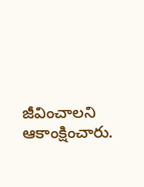జీవించాలని ఆకాంక్షించారు.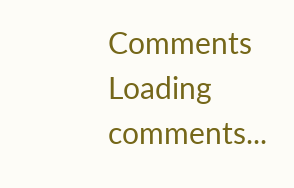Comments
Loading comments...